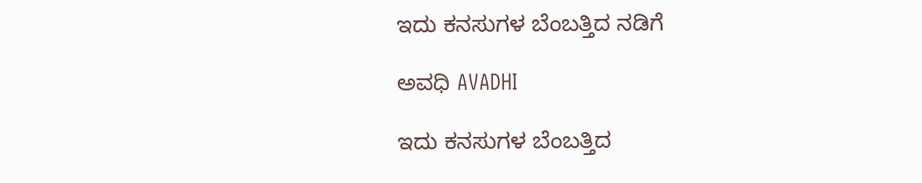ಇದು ಕನಸುಗಳ ಬೆಂಬತ್ತಿದ ನಡಿಗೆ‍

ಅವಧಿ AVADHI

ಇದು ಕನಸುಗಳ ಬೆಂಬತ್ತಿದ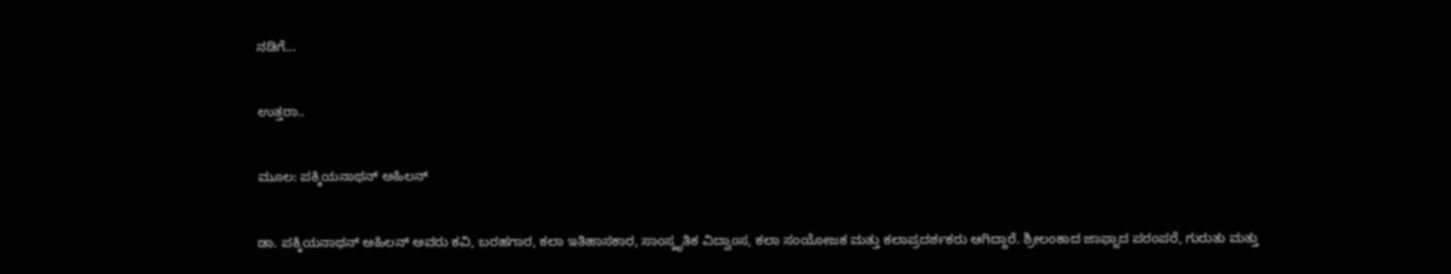ನಡಿಗೆ...

ಉತ್ತರಾ..

ಮೂಲ: ಪಕ್ಕಿಯನಾಥನ್ ಅಹಿಲನ್

ಡಾ. ಪಕ್ಕಿಯನಾಥನ್ ಅಹಿಲನ್ ಅವರು ಕವಿ, ಬರಹಗಾರ, ಕಲಾ ಇತಿಹಾಸಕಾರ, ಸಾಂಸ್ಕೃತಿಕ ವಿದ್ವಾಂಸ, ಕಲಾ ಸಂಯೋಜಕ ಮತ್ತು ಕಲಾಪ್ರದರ್ಶಕರು ಆಗಿದ್ದಾರೆ. ಶ್ರೀಲಂಕಾದ ಜಾಫ್ನಾದ ಪರಂಪರೆ, ಗುರುತು ಮತ್ತು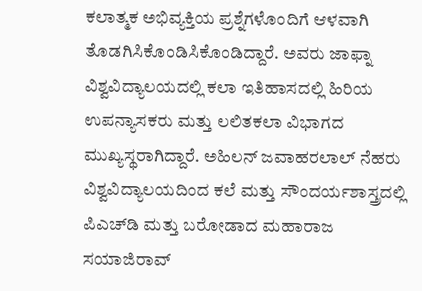ಕಲಾತ್ಮಕ ಅಭಿವ್ಯಕ್ತಿಯ ಪ್ರಶ್ನೆಗಳೊಂದಿಗೆ ಆಳವಾಗಿ ತೊಡಗಿಸಿಕೊಂಡಿಸಿಕೊಂಡಿದ್ದಾರೆ. ಅವರು ಜಾಫ್ನಾ ವಿಶ್ವವಿದ್ಯಾಲಯದಲ್ಲಿ ಕಲಾ ಇತಿಹಾಸದಲ್ಲಿ ಹಿರಿಯ ಉಪನ್ಯಾಸಕರು ಮತ್ತು ಲಲಿತಕಲಾ ವಿಭಾಗದ ಮುಖ್ಯಸ್ಥರಾಗಿದ್ದಾರೆ. ಅಹಿಲನ್ ಜವಾಹರಲಾಲ್ ನೆಹರು ವಿಶ್ವವಿದ್ಯಾಲಯದಿಂದ ಕಲೆ ಮತ್ತು ಸೌಂದರ್ಯಶಾಸ್ತ್ರದಲ್ಲಿ ಪಿಎಚ್‌ಡಿ ಮತ್ತು ಬರೋಡಾದ ಮಹಾರಾಜ ಸಯಾಜಿರಾವ್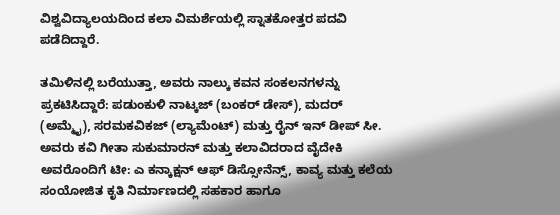ವಿಶ್ವವಿದ್ಯಾಲಯದಿಂದ ಕಲಾ ವಿಮರ್ಶೆಯಲ್ಲಿ ಸ್ನಾತಕೋತ್ತರ ಪದವಿ ಪಡೆದಿದ್ದಾರೆ.

ತಮಿಳಿನಲ್ಲಿ ಬರೆಯುತ್ತಾ, ಅವರು ನಾಲ್ಕು ಕವನ ಸಂಕಲನಗಳನ್ನು ಪ್ರಕಟಿಸಿದ್ದಾರೆ: ಪಡುಂಕುಳಿ ನಾಟ್ಕಜ್ (ಬಂಕರ್ ಡೇಸ್), ಮದರ್ (ಅಮ್ಮೈ), ಸರಮಕವಿಕಜ್ (ಲ್ಯಾಮೆಂಟ್) ಮತ್ತು ರೈನ್ ಇನ್ ಡೀಪ್ ಸೀ. ಅವರು ಕವಿ ಗೀತಾ ಸುಕುಮಾರನ್ ಮತ್ತು ಕಲಾವಿದರಾದ ವೈದೇಕಿ ಅವರೊಂದಿಗೆ ಟೀ: ಎ ಕನ್ಕಾಕ್ಷನ್ ಆಫ್ ಡಿಸ್ಸೋನೆನ್ಸ್, ಕಾವ್ಯ ಮತ್ತು ಕಲೆಯ ಸಂಯೋಜಿತ ಕೃತಿ ನಿರ್ಮಾಣದಲ್ಲಿ ಸಹಕಾರ ಹಾಗೂ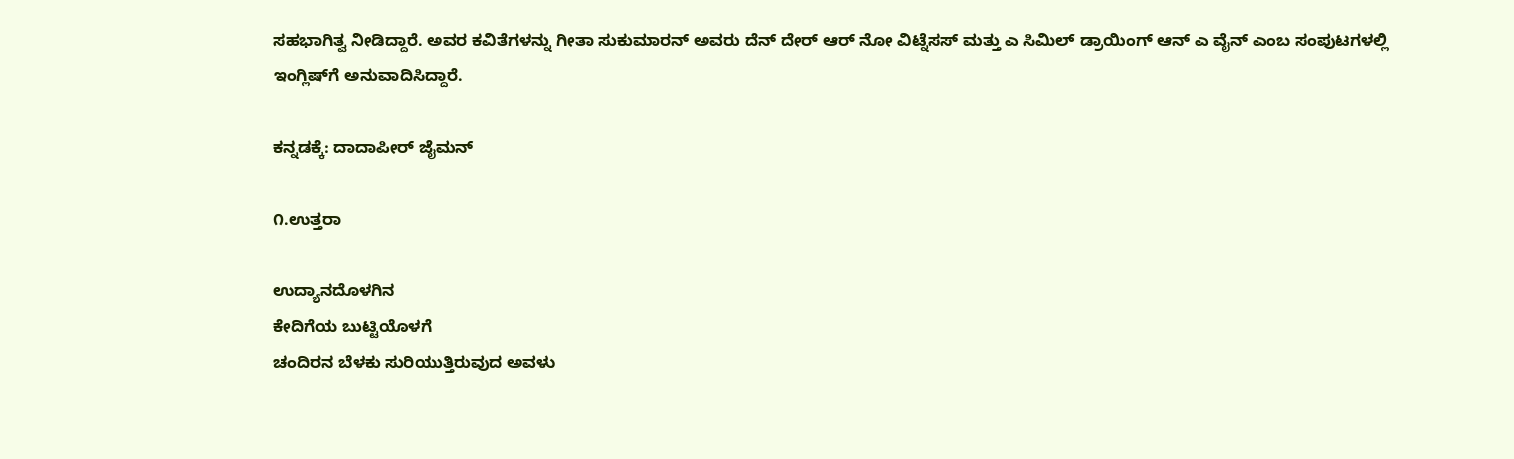ಸಹಭಾಗಿತ್ವ ನೀಡಿದ್ದಾರೆ. ಅವರ ಕವಿತೆಗಳನ್ನು ಗೀತಾ ಸುಕುಮಾರನ್ ಅವರು ದೆನ್ ದೇರ್ ಆರ್ ನೋ ವಿಟ್ನೆಸಸ್ ಮತ್ತು ಎ ಸಿಮಿಲ್ ಡ್ರಾಯಿಂಗ್ ಆನ್ ಎ ವೈನ್ ಎಂಬ ಸಂಪುಟಗಳಲ್ಲಿ ಇಂಗ್ಲಿಷ್‌ಗೆ ಅನುವಾದಿಸಿದ್ದಾರೆ.

ಕನ್ನಡಕ್ಕೆ: ದಾದಾಪೀರ್ ಜೈಮನ್

೧.ಉತ್ತರಾ

ಉದ್ಯಾನದೊಳಗಿನ
ಕೇದಿಗೆಯ ಬುಟ್ಟಿಯೊಳಗೆ
ಚಂದಿರನ ಬೆಳಕು ಸುರಿಯುತ್ತಿರುವುದ ಅವಳು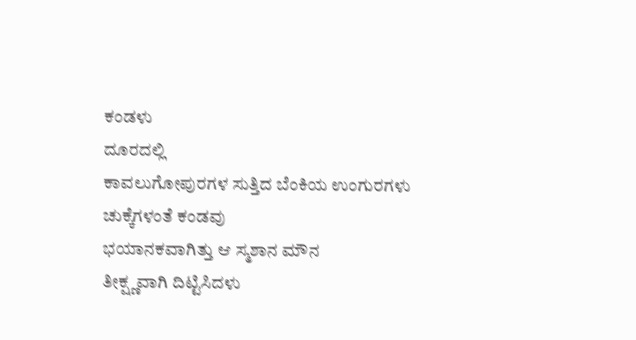ಕಂಡಳು
ದೂರದಲ್ಲಿ
ಕಾವಲುಗೋಪುರಗಳ ಸುತ್ತಿದ ಬೆಂಕಿಯ ಉಂಗುರಗಳು
ಚುಕ್ಕೆಗಳಂತೆ ಕಂಡವು
ಭಯಾನಕವಾಗಿತ್ತು ಆ ಸ್ಮಶಾನ ಮೌನ
ತೀಕ್ಷ್ಣವಾಗಿ ದಿಟ್ಟಿಸಿದಳು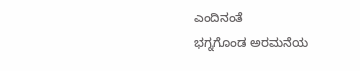ಎಂದಿನಂತೆ
ಭಗ್ನಗೊಂಡ ಅರಮನೆಯ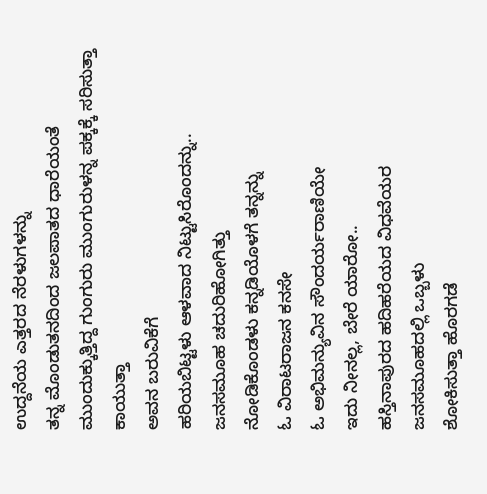ಉದ್ದನೆಯ ಎತ್ತರದ ನೆರಳುಗಳನ್ನು
ತನ್ನ ಮೊಂಡುತನದಿಂದ ಜಲಪಾತದ ಧಾರೆಯಂತೆ
ಮುಂದುಕ್ಕುತ್ತಿದ್ದ ಗುಂಗುರು ಮುಂಗುರುಳನ್ನ ಪಕ್ಕಕ್ಕೆ ಸರಿಸುತ್ತಾ
ಕಾಯುತ್ತಾ
ಅವನ ಬರುವಿಕೆಗೆ
ಹರಿಯಬಿಟ್ಟಳು ಆಳವಾದ ನಿಟ್ಟುಸಿರೊಂದನ್ನು..
ಜನಸಮೂಹ ಚದುರಿಹೋಗಿತ್ತು
ನೋಡಿಕೊಂಡಳು ಕನ್ನಡಿಯೊಳಗೆ ತನ್ನನ್ನು
ಓ ವಿರಾಟರಾಜನ ಕನಸೇ
ಓ ಅಭಿಮನ್ಯುವಿನ ಸೌಂದರ್ಯರಾಣಿಯೇ
ಇದು ನೀನಲ್ಲ, ಬೇರೆ ಯಾರೋ..
ಹಸ್ತಿನಾಪುರದ ಹದಿಹರೆಯದ ವಿಧವೆಯರ
ಜನಸಮೂಹದಲ್ಲಿ ಒಬ್ಬಳು
ಶೋಕಿಸುತ್ತಾ ಹೊರಗಡೆ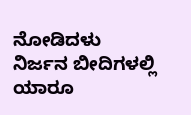ನೋಡಿದಳು
ನಿರ್ಜನ ಬೀದಿಗಳಲ್ಲಿ
ಯಾರೂ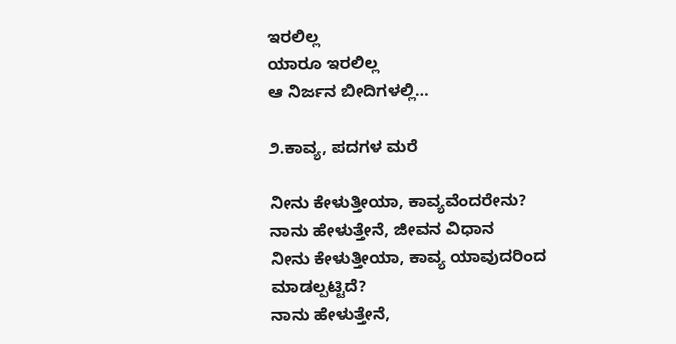ಇರಲಿಲ್ಲ
ಯಾರೂ ಇರಲಿಲ್ಲ
ಆ ನಿರ್ಜನ ಬೀದಿಗಳಲ್ಲಿ…

೨.ಕಾವ್ಯ, ಪದಗಳ ಮರೆ

ನೀನು ಕೇಳುತ್ತೀಯಾ, ಕಾವ್ಯವೆಂದರೇನು?
ನಾನು ಹೇಳುತ್ತೇನೆ, ಜೀವನ ವಿಧಾನ
ನೀನು ಕೇಳುತ್ತೀಯಾ, ಕಾವ್ಯ ಯಾವುದರಿಂದ ಮಾಡಲ್ಪಟ್ಟಿದೆ?
ನಾನು ಹೇಳುತ್ತೇನೆ,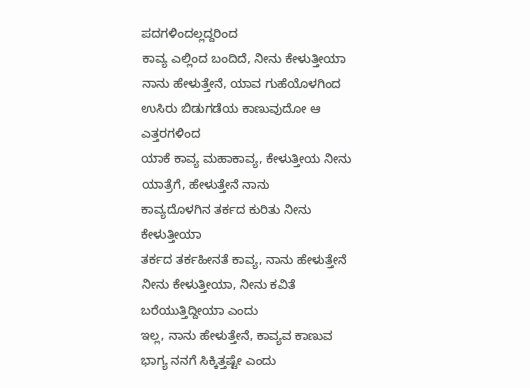ಪದಗಳಿಂದಲ್ಲದ್ದರಿಂದ
ಕಾವ್ಯ ಎಲ್ಲಿಂದ ಬಂದಿದೆ, ನೀನು ಕೇಳುತ್ತೀಯಾ
ನಾನು ಹೇಳುತ್ತೇನೆ, ಯಾವ ಗುಹೆಯೊಳಗಿಂದ
ಉಸಿರು ಬಿಡುಗಡೆಯ ಕಾಣುವುದೋ ಆ ಎತ್ತರಗಳಿಂದ
ಯಾಕೆ ಕಾವ್ಯ ಮಹಾಕಾವ್ಯ, ಕೇಳುತ್ತೀಯ ನೀನು
ಯಾತ್ರೆಗೆ, ಹೇಳುತ್ತೇನೆ ನಾನು
ಕಾವ್ಯದೊಳಗಿನ ತರ್ಕದ ಕುರಿತು ನೀನು ಕೇಳುತ್ತೀಯಾ
ತರ್ಕದ ತರ್ಕಹೀನತೆ ಕಾವ್ಯ, ನಾನು ಹೇಳುತ್ತೇನೆ
ನೀನು ಕೇಳುತ್ತೀಯಾ, ನೀನು ಕವಿತೆ ಬರೆಯುತ್ತಿದ್ದೀಯಾ ಎಂದು
ಇಲ್ಲ, ನಾನು ಹೇಳುತ್ತೇನೆ, ಕಾವ್ಯವ ಕಾಣುವ ಭಾಗ್ಯ ನನಗೆ ಸಿಕ್ಕಿತ್ತಷ್ಟೇ ಎಂದು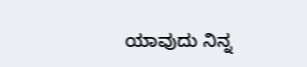ಯಾವುದು ನಿನ್ನ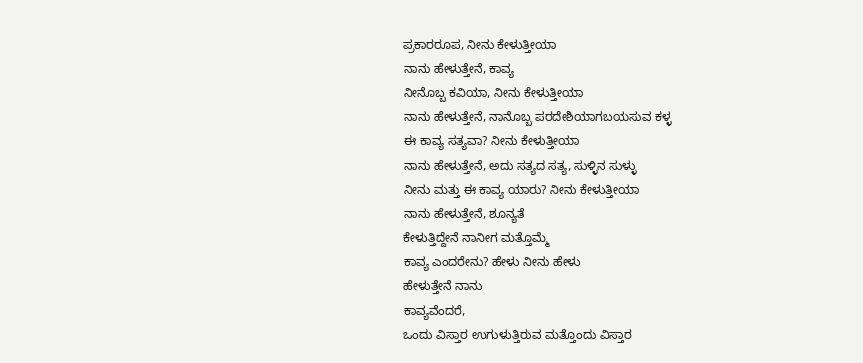ಪ್ರಕಾರರೂಪ, ನೀನು ಕೇಳುತ್ತೀಯಾ
ನಾನು ಹೇಳುತ್ತೇನೆ, ಕಾವ್ಯ
ನೀನೊಬ್ಬ ಕವಿಯಾ, ನೀನು ಕೇಳುತ್ತೀಯಾ
ನಾನು ಹೇಳುತ್ತೇನೆ, ನಾನೊಬ್ಬ ಪರದೇಶಿಯಾಗಬಯಸುವ ಕಳ್ಳ
ಈ ಕಾವ್ಯ ಸತ್ಯವಾ? ನೀನು ಕೇಳುತ್ತೀಯಾ
ನಾನು ಹೇಳುತ್ತೇನೆ, ಅದು ಸತ್ಯದ ಸತ್ಯ, ಸುಳ್ಳಿನ ಸುಳ್ಳು
ನೀನು ಮತ್ತು ಈ ಕಾವ್ಯ ಯಾರು? ನೀನು ಕೇಳುತ್ತೀಯಾ
ನಾನು ಹೇಳುತ್ತೇನೆ, ಶೂನ್ಯತೆ
ಕೇಳುತ್ತಿದ್ದೇನೆ ನಾನೀಗ ಮತ್ತೊಮ್ಮೆ
ಕಾವ್ಯ ಎಂದರೇನು? ಹೇಳು ನೀನು ಹೇಳು
ಹೇಳುತ್ತೇನೆ ನಾನು
ಕಾವ್ಯವೆಂದರೆ,
ಒಂದು ವಿಸ್ತಾರ ಉಗುಳುತ್ತಿರುವ ಮತ್ತೊಂದು ವಿಸ್ತಾರ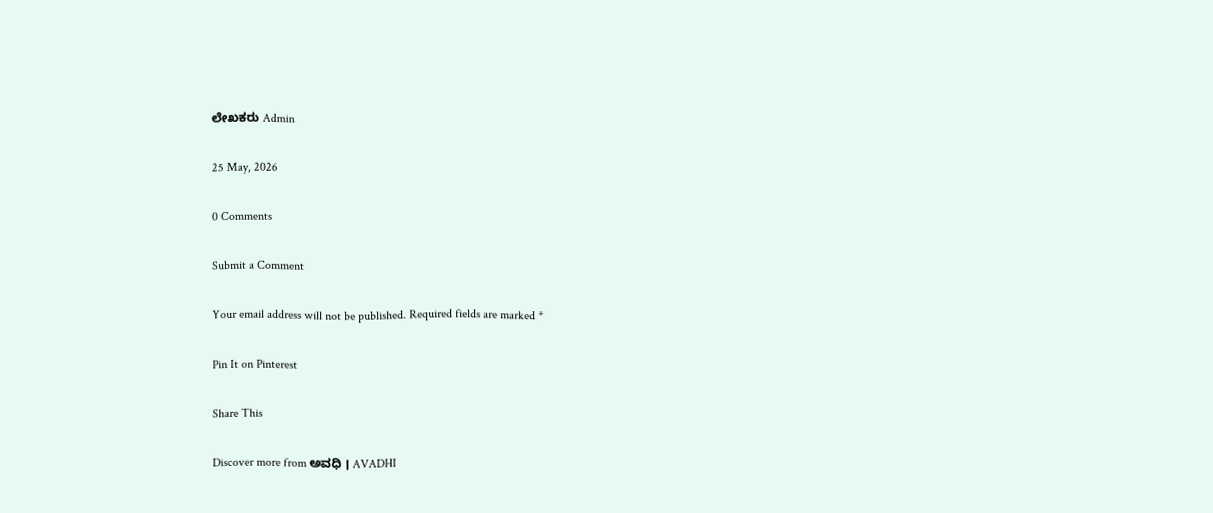ಲೇಖಕರು Admin

25 May, 2026

0 Comments

Submit a Comment

Your email address will not be published. Required fields are marked *

Pin It on Pinterest

Share This

Discover more from ಅವಧಿ । AVADHI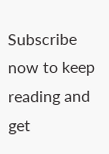Subscribe now to keep reading and get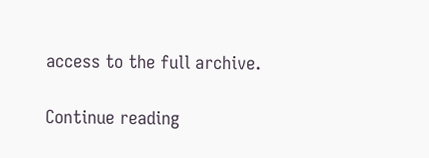access to the full archive.

Continue reading